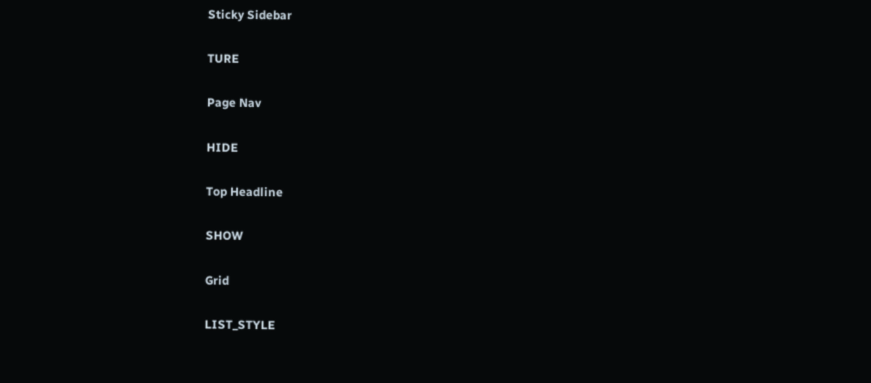Sticky Sidebar

TURE

Page Nav

HIDE

Top Headline

SHOW

Grid

LIST_STYLE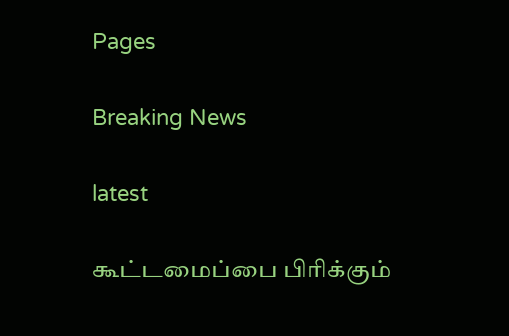Pages

Breaking News

latest

கூட்டமைப்பை பிரிக்கும்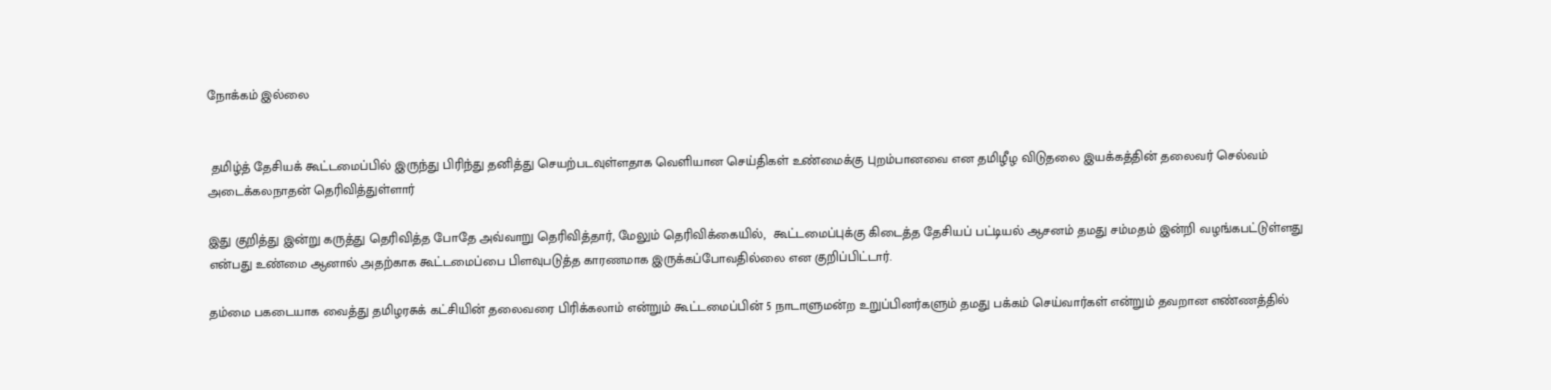நோக்கம் இல்லை


 தமிழ்த் தேசியக் கூட்டமைப்பில் இருந்து பிரிந்து தனித்து செயற்படவுள்ளதாக வெளியான செய்திகள் உண்மைக்கு புறம்பானவை என தமிழீழ விடுதலை இயக்கத்தின் தலைவர் செல்வம் அடைக்கலநாதன் தெரிவித்துள்ளார்

இது குறித்து இன்று கருத்து தெரிவித்த போதே அவ்வாறு தெரிவித்தார், மேலும் தெரிவிக்கையில்,  கூட்டமைப்புக்கு கிடைத்த தேசியப் பட்டியல் ஆசனம் தமது சம்மதம் இன்றி வழங்கபட்டுள்ளது என்பது உண்மை ஆனால் அதற்காக கூட்டமைப்பை பிளவுபடுத்த காரணமாக இருக்கப்போவதில்லை என குறிப்பிட்டார்.

தம்மை பகடையாக வைத்து தமிழரசுக் கட்சியின் தலைவரை பிரிக்கலாம் என்றும் கூட்டமைப்பின் 5 நாடாளுமன்ற உறுப்பினர்களும் தமது பக்கம் செய்வார்கள் என்றும் தவறான எண்ணத்தில்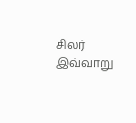சிலர் இவ்வாறு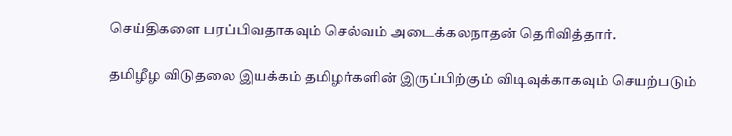செய்திகளை பரப்பிவதாகவும் செல்வம் அடைக்கலநாதன் தெரிவித்தார்.

தமிழீழ விடுதலை இயக்கம் தமிழர்களின் இருப்பிற்கும் விடிவுக்காகவும் செயற்படும்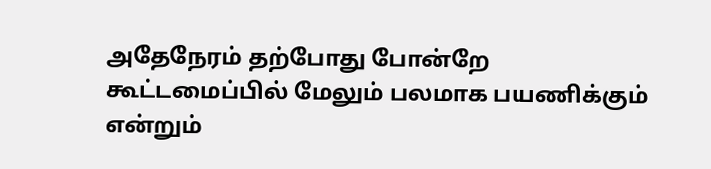அதேநேரம் தற்போது போன்றே கூட்டமைப்பில் மேலும் பலமாக பயணிக்கும் என்றும்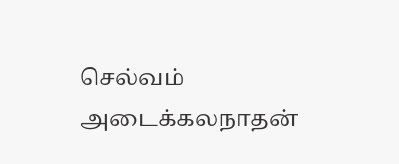செல்வம் அடைக்கலநாதன்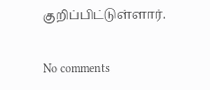குறிப்பிட்டுள்ளார்.

No comments